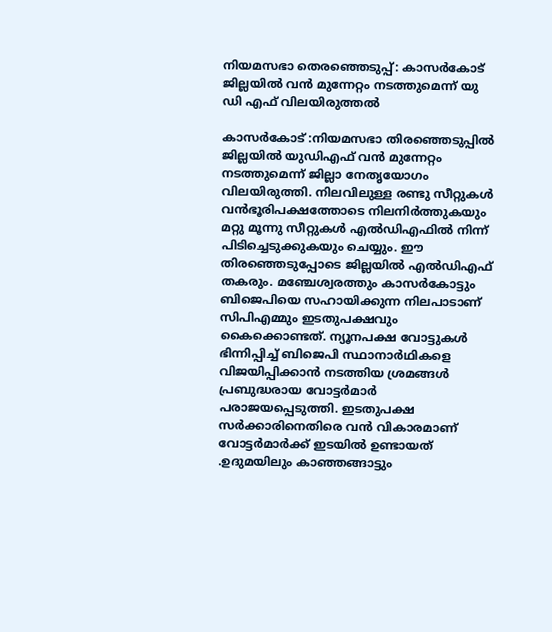നിയമസഭാ തെരഞ്ഞെടുപ്പ്: കാസർകോട് ജില്ലയിൽ വൻ മുന്നേറ്റം നടത്തുമെന്ന് യു ഡി എഫ് വിലയിരുത്തൽ

കാസർകോട് :നിയമസഭാ തിരഞ്ഞെടുപ്പിൽ ജില്ലയിൽ യുഡിഎഫ് വൻ മുന്നേറ്റം നടത്തുമെന്ന് ജില്ലാ നേതൃയോഗം വിലയിരുത്തി. നിലവിലുള്ള രണ്ടു സീറ്റുകൾ വൻഭൂരിപക്ഷത്തോടെ നിലനിർത്തുകയും മറ്റു മൂന്നു സീറ്റുകൾ എൽഡിഎഫിൽ നിന്ന് പിടിച്ചെടുക്കുകയും ചെയ്യും. ഈ തിരഞ്ഞെടുപ്പോടെ ജില്ലയിൽ എൽഡിഎഫ് തകരും. മഞ്ചേശ്വരത്തും കാസർകോട്ടും ബിജെപിയെ സഹായിക്കുന്ന നിലപാടാണ് സിപിഎമ്മും ഇടതുപക്ഷവും കൈക്കൊണ്ടത്. ന്യൂനപക്ഷ വോട്ടുകൾ ഭിന്നിപ്പിച്ച് ബിജെപി സ്ഥാനാർഥികളെ വിജയിപ്പിക്കാൻ നടത്തിയ ശ്രമങ്ങൾ പ്രബുദ്ധരായ വോട്ടർമാർ പരാജയപ്പെടുത്തി. ഇടതുപക്ഷ സർക്കാരിനെതിരെ വൻ വികാരമാണ് വോട്ടർമാർക്ക് ഇടയിൽ ഉണ്ടായത് .ഉദുമയിലും കാഞ്ഞങ്ങാട്ടും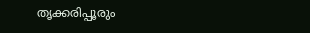തൃക്കരിപ്പൂരും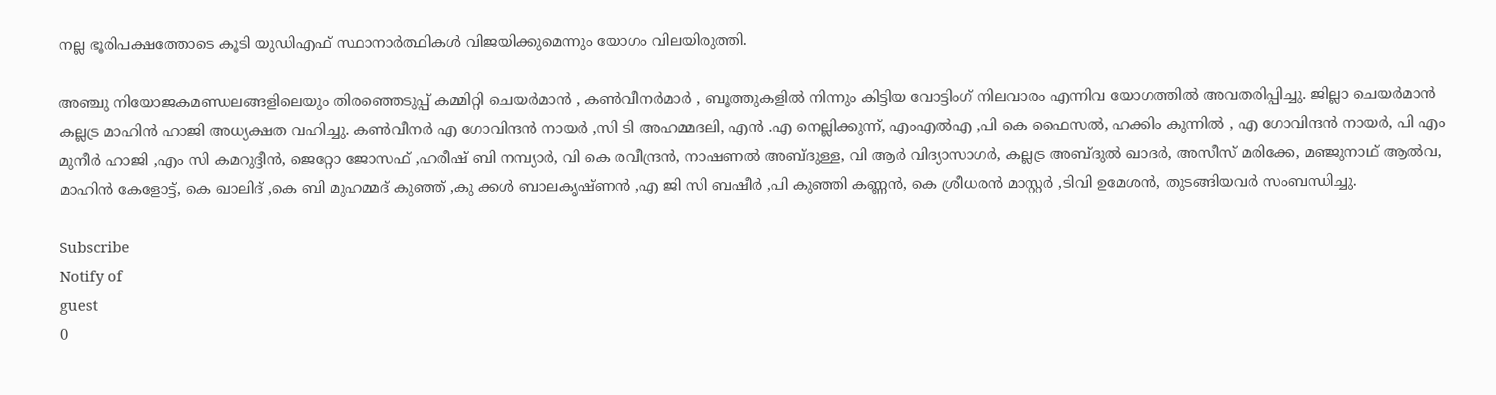നല്ല ഭൂരിപക്ഷത്തോടെ കൂടി യുഡിഎഫ് സ്ഥാനാർത്ഥികൾ വിജയിക്കുമെന്നും യോഗം വിലയിരുത്തി.

അഞ്ചു നിയോജകമണ്ഡലങ്ങളിലെയും തിരഞ്ഞെടുപ്പ് കമ്മിറ്റി ചെയർമാൻ , കൺവീനർമാർ , ബൂത്തുകളിൽ നിന്നും കിട്ടിയ വോട്ടിംഗ് നിലവാരം എന്നിവ യോഗത്തിൽ അവതരിപ്പിച്ചു. ജില്ലാ ചെയർമാൻ കല്ലട്ര മാഹിൻ ഹാജി അധ്യക്ഷത വഹിച്ചു. കൺവീനർ എ ഗോവിന്ദൻ നായർ ,സി ടി അഹമ്മദലി, എൻ .എ നെല്ലിക്കുന്ന്, എംഎൽഎ ,പി കെ ഫൈസൽ, ഹക്കിം കുന്നിൽ , എ ഗോവിന്ദൻ നായർ, പി എം മുനീർ ഹാജി ,എം സി കമറുദ്ദീൻ, ജെറ്റോ ജോസഫ് ,ഹരീഷ് ബി നമ്പ്യാർ, വി കെ രവീന്ദ്രൻ, നാഷണൽ അബ്ദുള്ള, വി ആർ വിദ്യാസാഗർ, കല്ലട്ര അബ്ദുൽ ഖാദർ, അസീസ് മരിക്കേ, മഞ്ജുനാഥ് ആൽവ, മാഹിൻ കേളോട്ട്, കെ ഖാലിദ് ,കെ ബി മുഹമ്മദ് കുഞ്ഞ് ,കു ക്കൾ ബാലകൃഷ്ണൻ ,എ ജി സി ബഷീർ ,പി കുഞ്ഞി കണ്ണൻ, കെ ശ്രീധരൻ മാസ്റ്റർ ,ടിവി ഉമേശൻ, തുടങ്ങിയവർ സംബന്ധിച്ചു.

Subscribe
Notify of
guest
0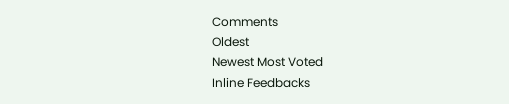Comments
Oldest
Newest Most Voted
Inline Feedbacks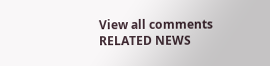View all comments
RELATED NEWS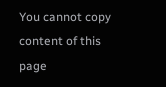You cannot copy content of this page